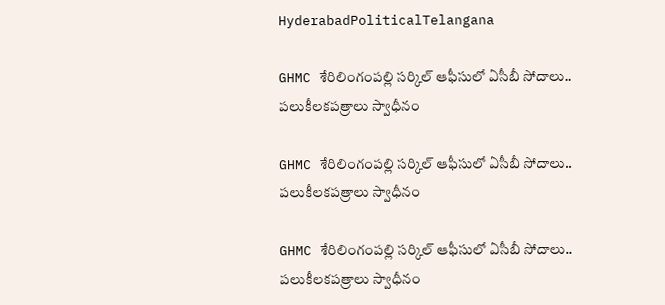HyderabadPoliticalTelangana

GHMC శేరిలింగంపల్లి సర్కిల్ ఆఫీసులో ఏసీబీ సోదాలు.. పలుకీలకపత్రాలు స్వాధీనం

GHMC శేరిలింగంపల్లి సర్కిల్ ఆఫీసులో ఏసీబీ సోదాలు.. పలుకీలకపత్రాలు స్వాధీనం

GHMC శేరిలింగంపల్లి సర్కిల్ ఆఫీసులో ఏసీబీ సోదాలు.. పలుకీలకపత్రాలు స్వాధీనం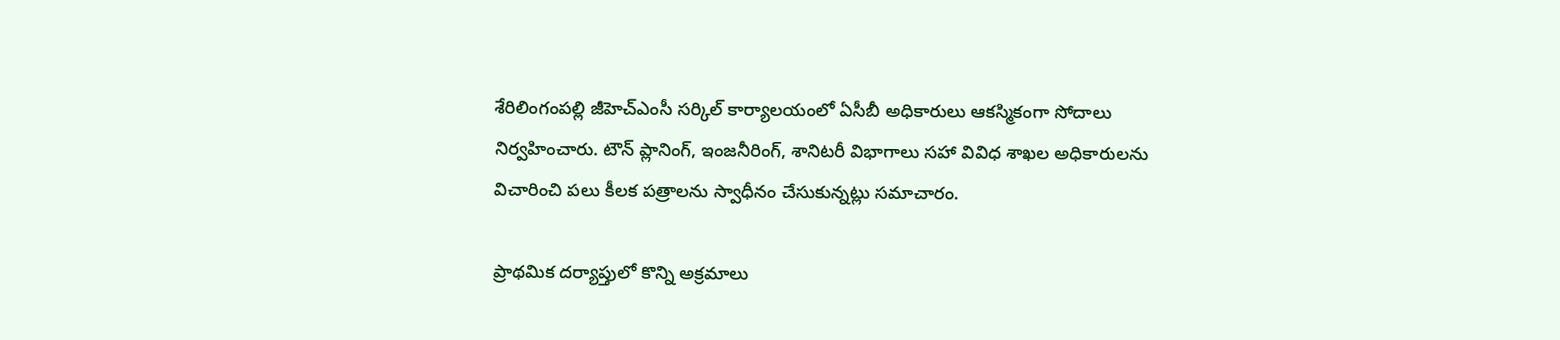శేరిలింగంపల్లి జీహెచ్‌ఎంసీ సర్కిల్ కార్యాలయంలో ఏసీబీ అధికారులు ఆకస్మికంగా సోదాలు నిర్వహించారు. టౌన్ ప్లానింగ్, ఇంజనీరింగ్, శానిటరీ విభాగాలు సహా వివిధ శాఖల అధికారులను విచారించి పలు కీలక పత్రాలను స్వాధీనం చేసుకున్నట్లు సమాచారం.

ప్రాథమిక దర్యాప్తులో కొన్ని అక్రమాలు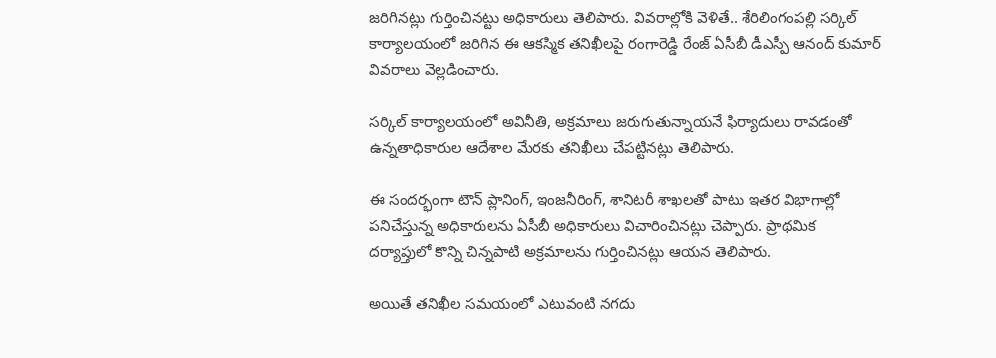జరిగినట్లు గుర్తించినట్టు అధికారులు తెలిపారు. వివరాల్లోకి వెళితే.. శేరిలింగంపల్లి సర్కిల్ కార్యాలయంలో జరిగిన ఈ ఆకస్మిక తనిఖీలపై రంగారెడ్డి రేంజ్ ఏసీబీ డీఎస్పీ ఆనంద్ కుమార్ వివరాలు వెల్లడించారు.

సర్కిల్ కార్యాలయంలో అవినీతి, అక్రమాలు జరుగుతున్నాయనే ఫిర్యాదులు రావడంతో ఉన్నతాధికారుల ఆదేశాల మేరకు తనిఖీలు చేపట్టినట్లు తెలిపారు.

ఈ సందర్భంగా టౌన్ ప్లానింగ్, ఇంజనీరింగ్, శానిటరీ శాఖలతో పాటు ఇతర విభాగాల్లో పనిచేస్తున్న అధికారులను ఏసీబీ అధికారులు విచారించినట్లు చెప్పారు. ప్రాథమిక దర్యాప్తులో కొన్ని చిన్నపాటి అక్రమాలను గుర్తించినట్లు ఆయన తెలిపారు.

అయితే తనిఖీల సమయంలో ఎటువంటి నగదు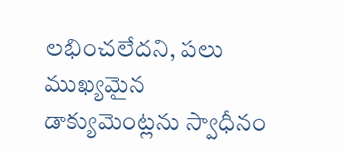లభించలేదని, పలు ముఖ్యమైన డాక్యుమెంట్లను స్వాధీనం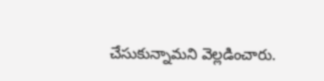చేసుకున్నామని వెల్లడించారు.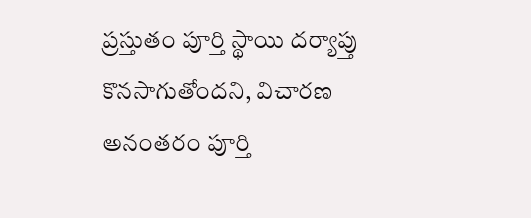ప్రస్తుతం పూర్తి స్థాయి దర్యాప్తు కొనసాగుతోందని, విచారణ అనంతరం పూర్తి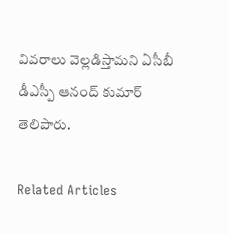వివరాలు వెల్లడిస్తామని ఏసీబీ డీఎస్పీ ఆనంద్ కుమార్ తెలిపారు.

Related Articles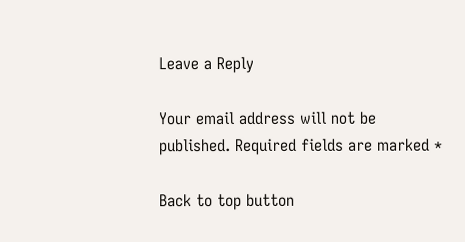Leave a Reply

Your email address will not be published. Required fields are marked *

Back to top button